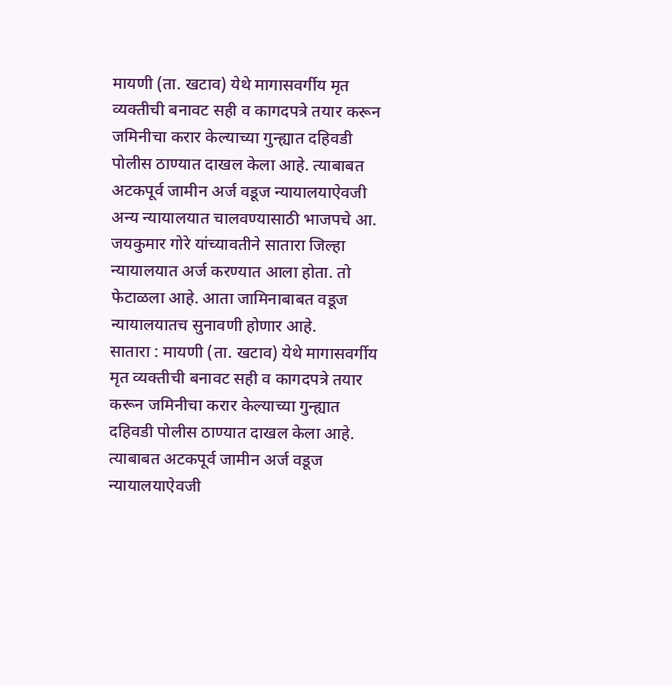मायणी (ता. खटाव) येथे मागासवर्गीय मृत व्यक्तीची बनावट सही व कागदपत्रे तयार करून जमिनीचा करार केल्याच्या गुन्ह्यात दहिवडी पोलीस ठाण्यात दाखल केला आहे. त्याबाबत अटकपूर्व जामीन अर्ज वडूज न्यायालयाऐवजी अन्य न्यायालयात चालवण्यासाठी भाजपचे आ. जयकुमार गोरे यांच्यावतीने सातारा जिल्हा न्यायालयात अर्ज करण्यात आला होता. तो फेटाळला आहे. आता जामिनाबाबत वडूज न्यायालयातच सुनावणी होणार आहे.
सातारा : मायणी (ता. खटाव) येथे मागासवर्गीय मृत व्यक्तीची बनावट सही व कागदपत्रे तयार करून जमिनीचा करार केल्याच्या गुन्ह्यात दहिवडी पोलीस ठाण्यात दाखल केला आहे. त्याबाबत अटकपूर्व जामीन अर्ज वडूज न्यायालयाऐवजी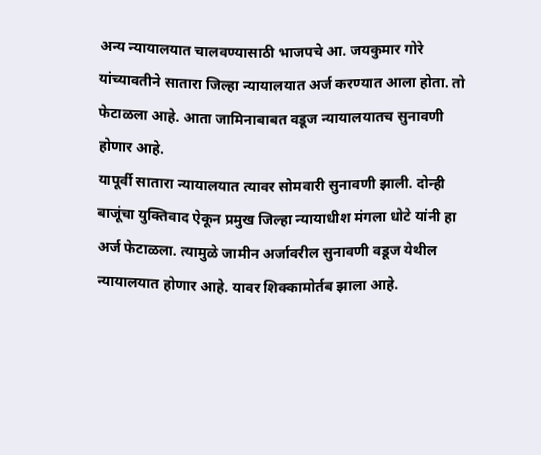अन्य न्यायालयात चालवण्यासाठी भाजपचे आ. जयकुमार गोरे यांच्यावतीने सातारा जिल्हा न्यायालयात अर्ज करण्यात आला होता. तो फेटाळला आहे. आता जामिनाबाबत वडूज न्यायालयातच सुनावणी होणार आहे.
यापूर्वी सातारा न्यायालयात त्यावर सोमवारी सुनावणी झाली. दोन्ही बाजूंचा युक्तिवाद ऐकून प्रमुख जिल्हा न्यायाधीश मंगला धोटे यांनी हा अर्ज फेटाळला. त्यामुळे जामीन अर्जावरील सुनावणी वडूज येथील न्यायालयात होणार आहे. यावर शिक्कामोर्तब झाला आहे.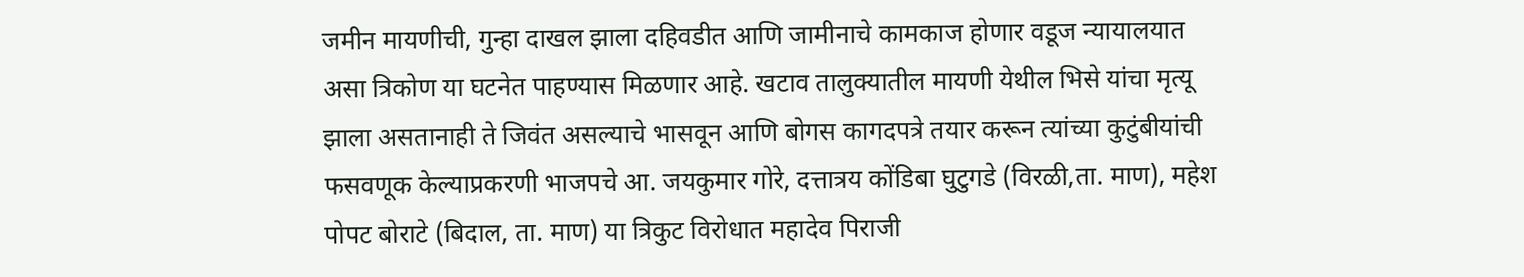जमीन मायणीची, गुन्हा दाखल झाला दहिवडीत आणि जामीनाचे कामकाज होणार वडूज न्यायालयात असा त्रिकोण या घटनेत पाहण्यास मिळणार आहे. खटाव तालुक्यातील मायणी येथील भिसे यांचा मृत्यू झाला असतानाही ते जिवंत असल्याचे भासवून आणि बोगस कागदपत्रे तयार करून त्यांच्या कुटुंबीयांची फसवणूक केल्याप्रकरणी भाजपचे आ. जयकुमार गोरे, दत्तात्रय कोंडिबा घुटुगडे (विरळी,ता. माण), महेश पोपट बोराटे (बिदाल, ता. माण) या त्रिकुट विरोधात महादेव पिराजी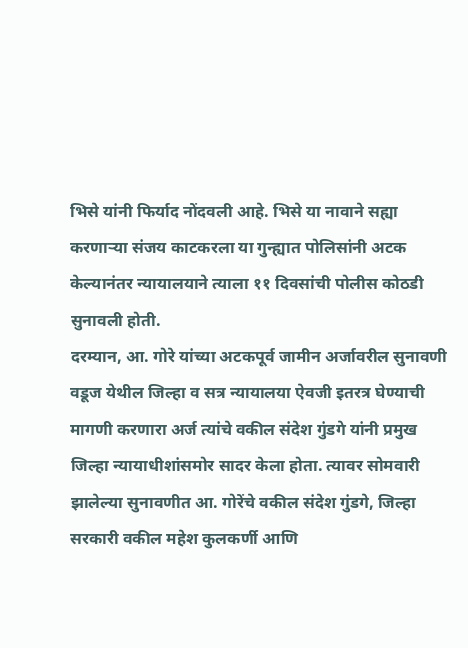भिसे यांनी फिर्याद नोंदवली आहे. भिसे या नावाने सह्या करणाऱ्या संजय काटकरला या गुन्ह्यात पोलिसांनी अटक केल्यानंतर न्यायालयाने त्याला ११ दिवसांची पोलीस कोठडी सुनावली होती.
दरम्यान, आ. गोरे यांच्या अटकपूर्व जामीन अर्जावरील सुनावणी वडूज येथील जिल्हा व सत्र न्यायालया ऐवजी इतरत्र घेण्याची मागणी करणारा अर्ज त्यांचे वकील संदेश गुंडगे यांनी प्रमुख जिल्हा न्यायाधीशांसमोर सादर केला होता. त्यावर सोमवारी झालेल्या सुनावणीत आ. गोरेंचे वकील संदेश गुंडगे, जिल्हा सरकारी वकील महेश कुलकर्णी आणि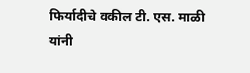फिर्यादीचे वकील टी. एस. माळी यांनी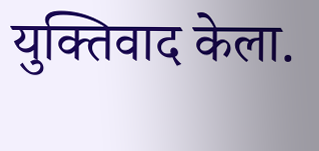युक्तिवाद केला.